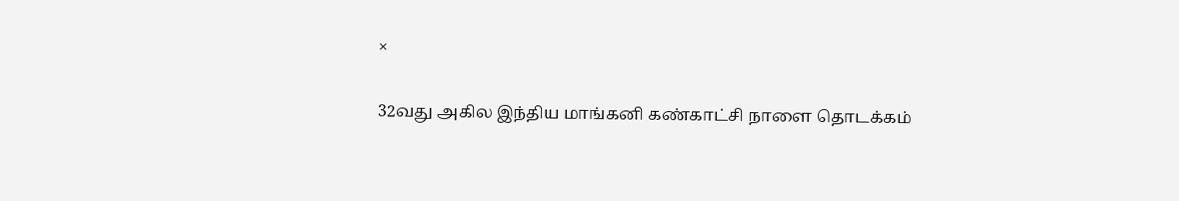×

32வது அகில இந்திய மாங்கனி கண்காட்சி நாளை தொடக்கம்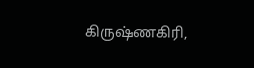கிருஷ்ணகிரி,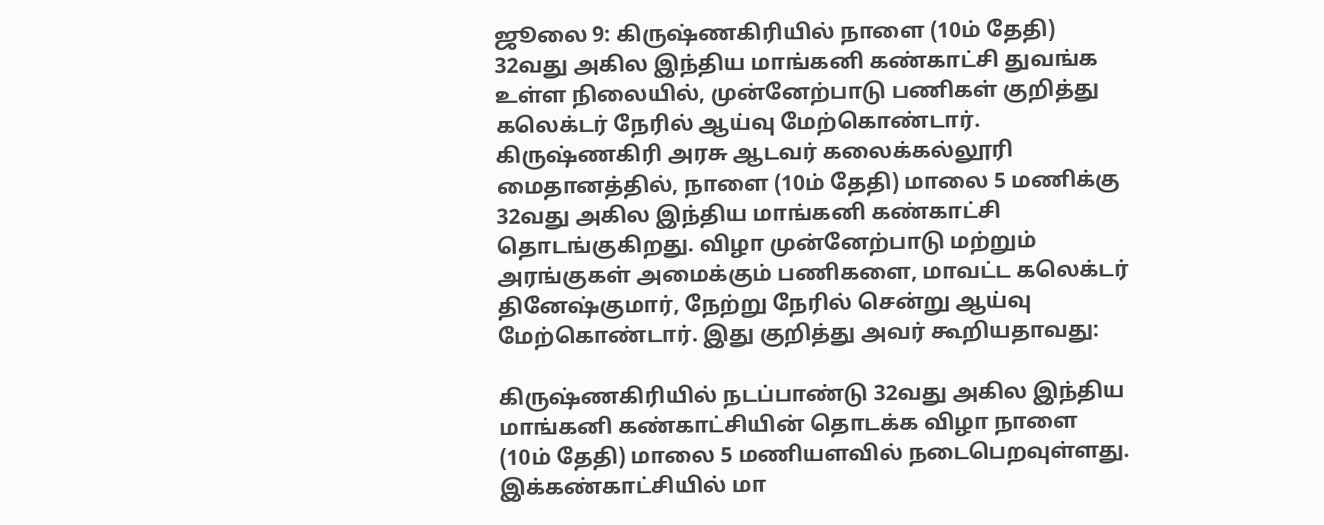ஜூலை 9: கிருஷ்ணகிரியில் நாளை (10ம் தேதி) 32வது அகில இந்திய மாங்கனி கண்காட்சி துவங்க உள்ள நிலையில், முன்னேற்பாடு பணிகள் குறித்து கலெக்டர் நேரில் ஆய்வு மேற்கொண்டார். கிருஷ்ணகிரி அரசு ஆடவர் கலைக்கல்லூரி மைதானத்தில், நாளை (10ம் தேதி) மாலை 5 மணிக்கு 32வது அகில இந்திய மாங்கனி கண்காட்சி தொடங்குகிறது. விழா முன்னேற்பாடு மற்றும் அரங்குகள் அமைக்கும் பணிகளை, மாவட்ட கலெக்டர் தினேஷ்குமார், நேற்று நேரில் சென்று ஆய்வு மேற்கொண்டார். இது குறித்து அவர் கூறியதாவது:

கிருஷ்ணகிரியில் நடப்பாண்டு 32வது அகில இந்திய மாங்கனி கண்காட்சியின் தொடக்க விழா நாளை (10ம் தேதி) மாலை 5 மணியளவில் நடைபெறவுள்ளது. இக்கண்காட்சியில் மா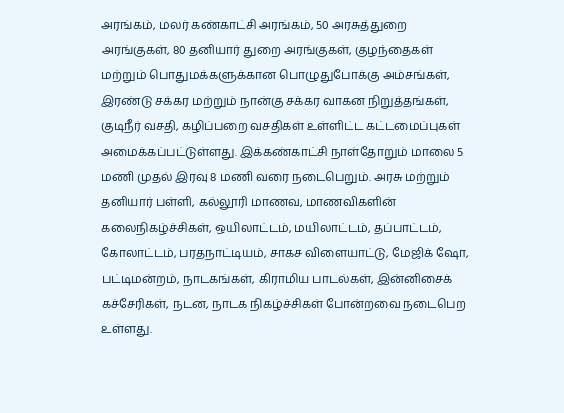அரங்கம், மலர் கண்காட்சி அரங்கம், 50 அரசுத்துறை அரங்குகள், 80 தனியார் துறை அரங்குகள், குழந்தைகள் மற்றும் பொதுமக்களுக்கான பொழுதுபோக்கு அம்சங்கள், இரண்டு சக்கர மற்றும் நான்கு சக்கர வாகன நிறுத்தங்கள், குடிநீர் வசதி, கழிப்பறை வசதிகள் உள்ளிட்ட கட்டமைப்புகள் அமைக்கப்பட்டுள்ளது. இக்கண்காட்சி நாள்தோறும் மாலை 5 மணி முதல் இரவு 8 மணி வரை நடைபெறும். அரசு மற்றும் தனியார் பள்ளி, கல்லூரி மாணவ, மாணவிகளின் கலைநிகழ்ச்சிகள், ஒயிலாட்டம், மயிலாட்டம், தப்பாட்டம், கோலாட்டம், பரதநாட்டியம், சாகச விளையாட்டு, மேஜிக் ஷோ, பட்டிமன்றம், நாடகங்கள், கிராமிய பாடல்கள், இன்னிசைக் கச்சேரிகள், நடன, நாடக நிகழ்ச்சிகள் போன்றவை நடைபெற உள்ளது.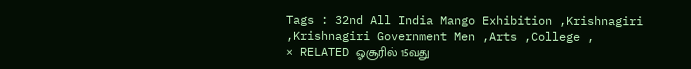Tags : 32nd All India Mango Exhibition ,Krishnagiri ,Krishnagiri Government Men ,Arts ,College ,
× RELATED ஓசூரில் 15வது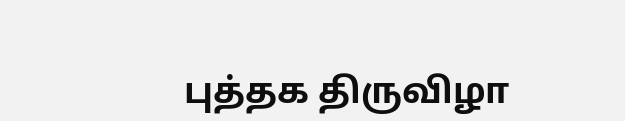புத்தக திருவிழா